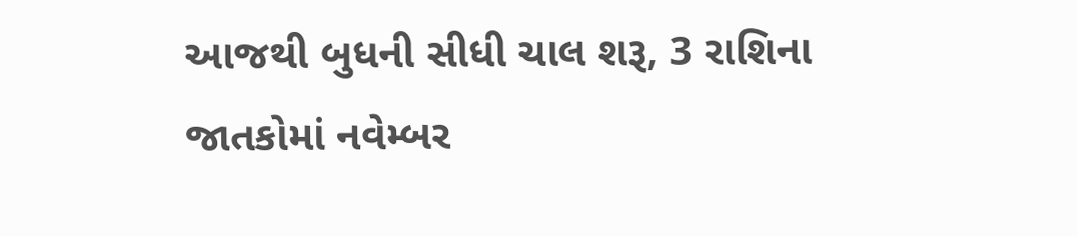આજથી બુધની સીધી ચાલ શરૂ, 3 રાશિના જાતકોમાં નવેમ્બર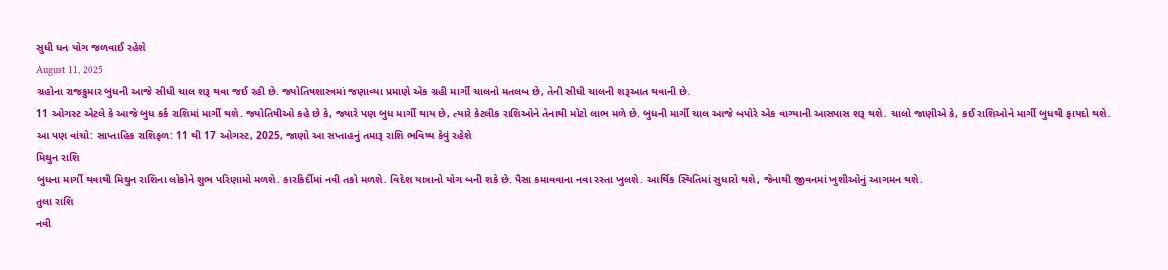સુધી ધન યોગ જળવાઈ રહેશે
August 11, 2025
ગ્રહોના રાજકુમાર બુધની આજે સીધી ચાલ શરૂ થવા જઈ રહી છે. જ્યોતિષશાસ્ત્રમાં જણાવ્યા પ્રમાણે એક ગ્રહી માર્ગી ચાલનો મતલબ છે, તેની સીધી ચાલની શરૂઆત થવાની છે.
11 ઓગસ્ટ એટલે કે આજે બુધ કર્ક રાશિમાં માર્ગી થશે. જ્યોતિષીઓ કહે છે કે, જ્યારે પણ બુધ માર્ગી થાય છે, ત્યારે કેટલીક રાશિઓને તેનાથી મોટો લાભ મળે છે. બુધની માર્ગી ચાલ આજે બપોરે એક વાગ્યાની આસપાસ શરૂ થશે. ચાલો જાણીએ કે, કઈ રાશિઓને માર્ગી બુધથી ફાયદો થશે.
આ પણ વાંચો: સાપ્તાહિક રાશિફળ: 11 થી 17 ઓગસ્ટ, 2025, જાણો આ સપ્તાહનું તમારૂ રાશિ ભવિષ્ય કેવું રહેશે
મિથુન રાશિ
બુધના માર્ગી થવાથી મિથુન રાશિના લોકોને શુભ પરિણામો મળશે. કારકિર્દીમાં નવી તકો મળશે. વિદેશ યાત્રાનો યોગ બની શકે છે. પૈસા કમાવવાના નવા રસ્તા ખુલશે. આર્થિક સ્થિતિમાં સુધારો થશે, જેનાથી જીવનમાં ખુશીઓનું આગમન થશે.
તુલા રાશિ
નવી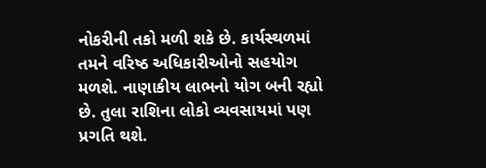નોકરીની તકો મળી શકે છે. કાર્યસ્થળમાં તમને વરિષ્ઠ અધિકારીઓનો સહયોગ મળશે. નાણાકીય લાભનો યોગ બની રહ્યો છે. તુલા રાશિના લોકો વ્યવસાયમાં પણ પ્રગતિ થશે.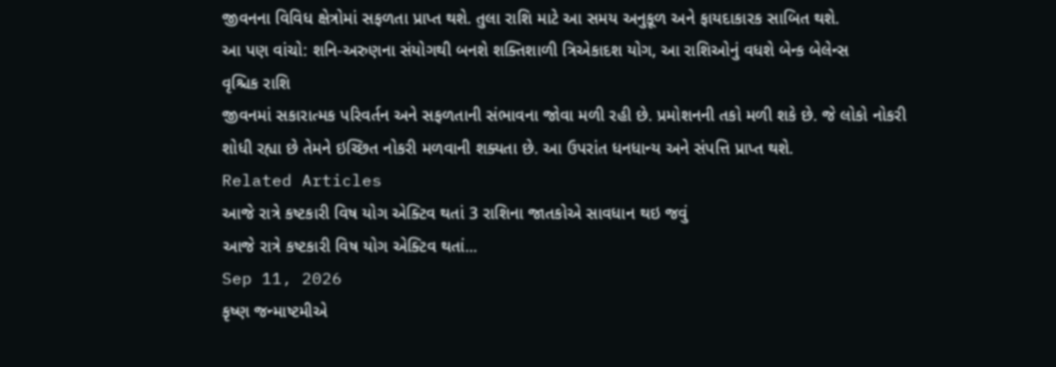જીવનના વિવિધ ક્ષેત્રોમાં સફળતા પ્રાપ્ત થશે. તુલા રાશિ માટે આ સમય અનુકૂળ અને ફાયદાકારક સાબિત થશે.
આ પણ વાંચો: શનિ-અરુણના સંયોગથી બનશે શક્તિશાળી ત્રિએકાદશ યોગ, આ રાશિઓનું વધશે બેન્ક બેલેન્સ
વૃશ્ચિક રાશિ
જીવનમાં સકારાત્મક પરિવર્તન અને સફળતાની સંભાવના જોવા મળી રહી છે. પ્રમોશનની તકો મળી શકે છે. જે લોકો નોકરી શોધી રહ્યા છે તેમને ઇચ્છિત નોકરી મળવાની શક્યતા છે. આ ઉપરાંત ધનધાન્ય અને સંપત્તિ પ્રાપ્ત થશે.
Related Articles
આજે રાત્રે કષ્ટકારી વિષ યોગ એક્ટિવ થતાં 3 રાશિના જાતકોએ સાવધાન થઇ જવું
આજે રાત્રે કષ્ટકારી વિષ યોગ એક્ટિવ થતાં...
Sep 11, 2026
કૃષ્ણ જન્માષ્ટમીએ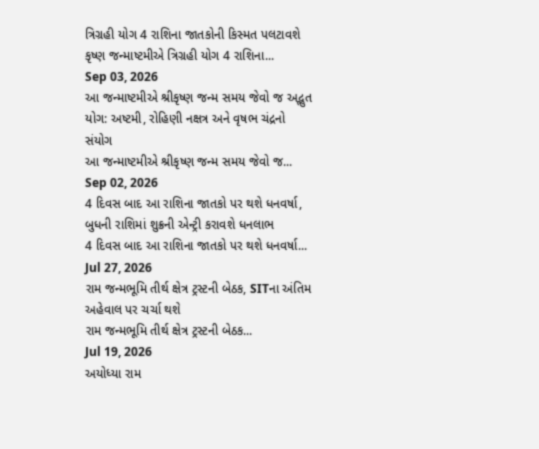ત્રિગ્રહી યોગ 4 રાશિના જાતકોની કિસ્મત પલટાવશે
કૃષ્ણ જન્માષ્ટમીએ ત્રિગ્રહી યોગ 4 રાશિના...
Sep 03, 2026
આ જન્માષ્ટમીએ શ્રીકૃષ્ણ જન્મ સમય જેવો જ અદ્ભુત યોગ: અષ્ટમી, રોહિણી નક્ષત્ર અને વૃષભ ચંદ્રનો સંયોગ
આ જન્માષ્ટમીએ શ્રીકૃષ્ણ જન્મ સમય જેવો જ...
Sep 02, 2026
4 દિવસ બાદ આ રાશિના જાતકો પર થશે ધનવર્ષા, બુધની રાશિમાં શુક્રની એન્ટ્રી કરાવશે ધનલાભ
4 દિવસ બાદ આ રાશિના જાતકો પર થશે ધનવર્ષા...
Jul 27, 2026
રામ જન્મભૂમિ તીર્થ ક્ષેત્ર ટ્રસ્ટની બેઠક, SITના અંતિમ અહેવાલ પર ચર્ચા થશે
રામ જન્મભૂમિ તીર્થ ક્ષેત્ર ટ્રસ્ટની બેઠક...
Jul 19, 2026
અયોધ્યા રામ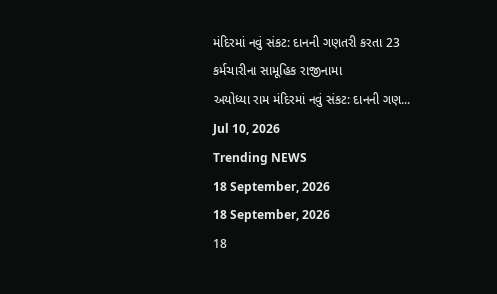મંદિરમાં નવું સંકટ: દાનની ગણતરી કરતા 23 કર્મચારીના સામૂહિક રાજીનામા
અયોધ્યા રામ મંદિરમાં નવું સંકટ: દાનની ગણ...
Jul 10, 2026
Trending NEWS
18 September, 2026
18 September, 2026
18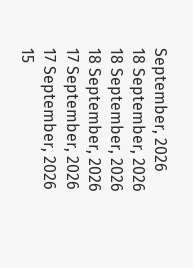September, 2026
18 September, 2026
18 September, 2026
18 September, 2026
17 September, 2026
17 September, 2026
15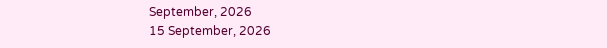September, 2026
15 September, 2026